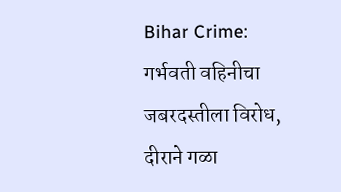Bihar Crime: गर्भवती वहिनीचा जबरदस्तीला विरोध, दीराने गळा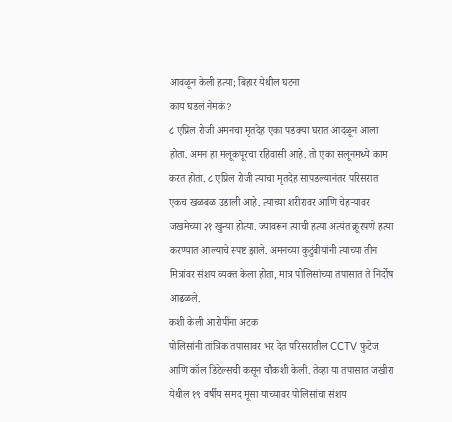आवळून केली हत्या; बिहार येथील घटना
काय घडलं नेमकं?
८ एप्रिल रोजी अमनचा मृतदेह एका पडक्या घरात आदळून आला होता. अमन हा मलूकपूरचा रहिवासी आहे. तो एका सलूनमध्ये काम करत होता. ८ एप्रिल रोजी त्याचा मृतदेह सापडल्यानंतर परिसरात एकच खळबळ उडाली आहे. त्याच्या शरीरावर आणि चेहऱ्यावर जखमेच्या २१ खुन्या होत्या. ज्यावरून त्याची हत्या अत्यंत क्रूरपणे हत्या करण्यात आल्याचे स्पष्ट झाले. अमनच्या कुटुंबीयांनी त्याच्या तीन मित्रांवर संशय व्यक्त केला होता, मात्र पोलिसांच्या तपासात ते निर्दोष आढळले.
कशी केली आरोपींना अटक
पोलिसांनी तांत्रिक तपासावर भर देत परिसरातील CCTV फुटेज आणि कॉल डिटेल्सची कसून चौकशी केली. तेव्हा या तपासात जखीरा येथील १९ वर्षीय समद मूसा याच्यावर पोलिसांचा संशय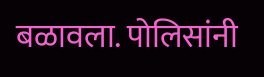बळावला. पोलिसांनी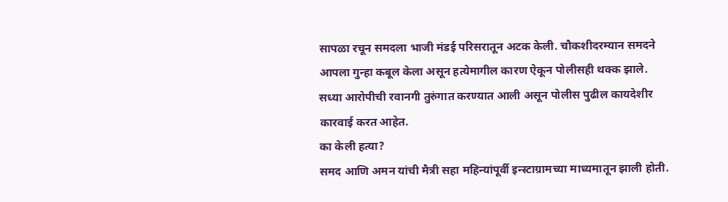सापळा रचून समदला भाजी मंडई परिसरातून अटक केली. चौकशीदरम्यान समदने आपला गुन्हा कबूल केला असून हत्येमागील कारण ऐकून पोलीसही थक्क झाले. सध्या आरोपीची रवानगी तुरुंगात करण्यात आली असून पोलीस पुढील कायदेशीर कारवाई करत आहेत.
का केली हत्या?
समद आणि अमन यांची मैत्री सहा महिन्यांपूर्वी इन्स्टाग्रामच्या माध्यमातून झाली होती.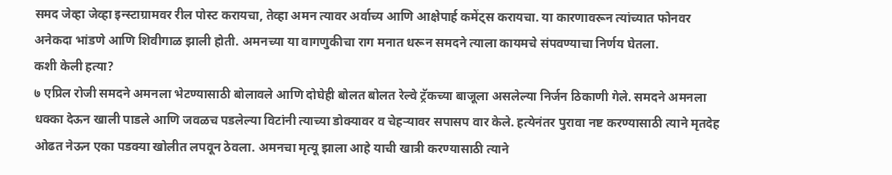समद जेव्हा जेव्हा इन्स्टाग्रामवर रील पोस्ट करायचा, तेव्हा अमन त्यावर अर्वाच्य आणि आक्षेपार्ह कमेंट्स करायचा. या कारणावरून त्यांच्यात फोनवर अनेकदा भांडणे आणि शिवीगाळ झाली होती. अमनच्या या वागणुकीचा राग मनात धरून समदने त्याला कायमचे संपवण्याचा निर्णय घेतला.
कशी केली हत्या?
७ एप्रिल रोजी समदने अमनला भेटण्यासाठी बोलावले आणि दोघेही बोलत बोलत रेल्वे ट्रॅकच्या बाजूला असलेल्या निर्जन ठिकाणी गेले. समदने अमनला धक्का देऊन खाली पाडले आणि जवळच पडलेल्या विटांनी त्याच्या डोक्यावर व चेहऱ्यावर सपासप वार केले. हत्येनंतर पुरावा नष्ट करण्यासाठी त्याने मृतदेह ओढत नेऊन एका पडक्या खोलीत लपवून ठेवला. अमनचा मृत्यू झाला आहे याची खात्री करण्यासाठी त्याने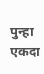पुन्हा एकदा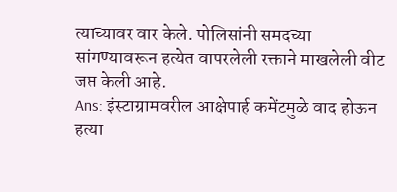त्याच्यावर वार केले. पोलिसांनी समदच्या सांगण्यावरून हत्येत वापरलेली रक्ताने माखलेली वीट जप्त केली आहे.
Ans: इंस्टाग्रामवरील आक्षेपार्ह कमेंटमुळे वाद होऊन हत्या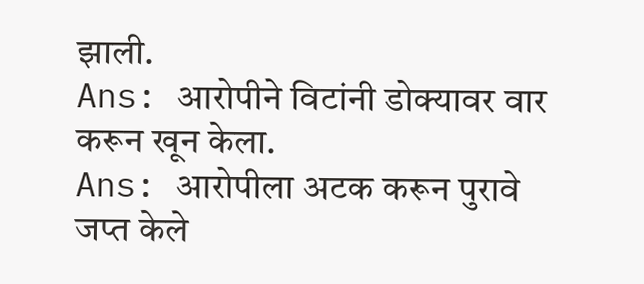झाली.
Ans: आरोपीने विटांनी डोक्यावर वार करून खून केला.
Ans: आरोपीला अटक करून पुरावे जप्त केले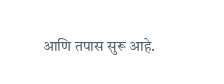आणि तपास सुरू आहे.